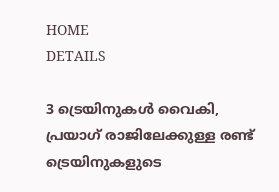HOME
DETAILS

3 ട്രെയിനുകള്‍ വൈകി, പ്രയാഗ് രാജിലേക്കുള്ള രണ്ട് ട്രെയിനുകളുടെ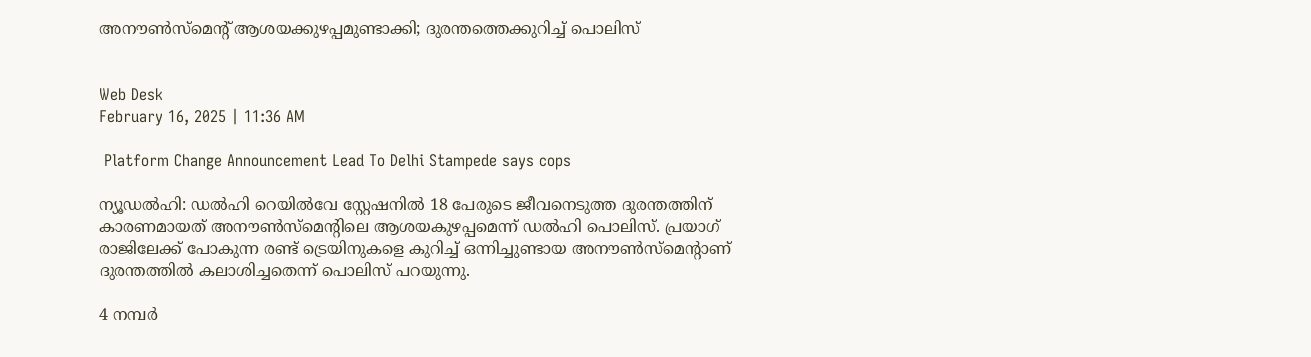അനൗണ്‍സ്‌മെന്റ് ആശയക്കുഴപ്പമുണ്ടാക്കി; ദുരന്തത്തെക്കുറിച്ച് പൊലിസ്


Web Desk
February 16, 2025 | 11:36 AM

 Platform Change Announcement Lead To Delhi Stampede says cops

ന്യൂഡല്‍ഹി: ഡല്‍ഹി റെയില്‍വേ സ്റ്റേഷനില്‍ 18 പേരുടെ ജീവനെടുത്ത ദുരന്തത്തിന് കാരണമായത് അനൗണ്‍സ്‌മെന്റിലെ ആശയകുഴപ്പമെന്ന് ഡല്‍ഹി പൊലിസ്. പ്രയാഗ് രാജിലേക്ക് പോകുന്ന രണ്ട് ട്രെയിനുകളെ കുറിച്ച് ഒന്നിച്ചുണ്ടായ അനൗണ്‍സ്‌മെന്റാണ് ദുരന്തത്തില്‍ കലാശിച്ചതെന്ന് പൊലിസ് പറയുന്നു.

4 നമ്പര്‍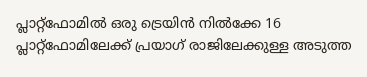പ്ലാറ്റ്‌ഫോമില്‍ ഒരു ട്രെയിന്‍ നില്‍ക്കേ 16 പ്ലാറ്റ്‌ഫോമിലേക്ക് പ്രയാഗ് രാജിലേക്കുള്ള അടുത്ത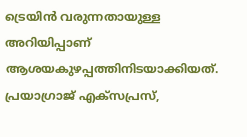ട്രെയിന്‍ വരുന്നതായുള്ള അറിയിപ്പാണ് ആശയകുഴപ്പത്തിനിടയാക്കിയത്. പ്രയാഗ്രാജ് എക്‌സപ്രസ്,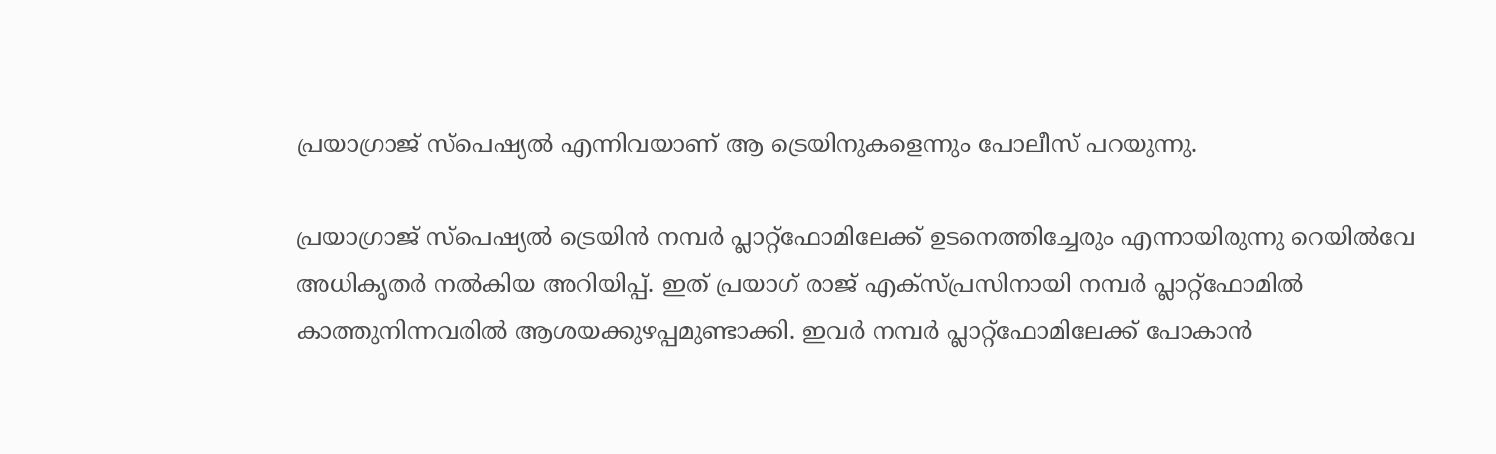പ്രയാഗ്രാജ് സ്‌പെഷ്യല്‍ എന്നിവയാണ് ആ ട്രെയിനുകളെന്നും പോലീസ് പറയുന്നു.

പ്രയാഗ്രാജ് സ്‌പെഷ്യല്‍ ട്രെയിന്‍ നമ്പര്‍ പ്ലാറ്റ്‌ഫോമിലേക്ക് ഉടനെത്തിച്ചേരും എന്നായിരുന്നു റെയില്‍വേ അധികൃതര്‍ നല്‍കിയ അറിയിപ്പ്. ഇത് പ്രയാഗ് രാജ് എക്‌സ്പ്രസിനായി നമ്പര്‍ പ്ലാറ്റ്‌ഫോമില്‍ കാത്തുനിന്നവരില്‍ ആശയക്കുഴപ്പമുണ്ടാക്കി. ഇവര്‍ നമ്പര്‍ പ്ലാറ്റ്‌ഫോമിലേക്ക് പോകാന്‍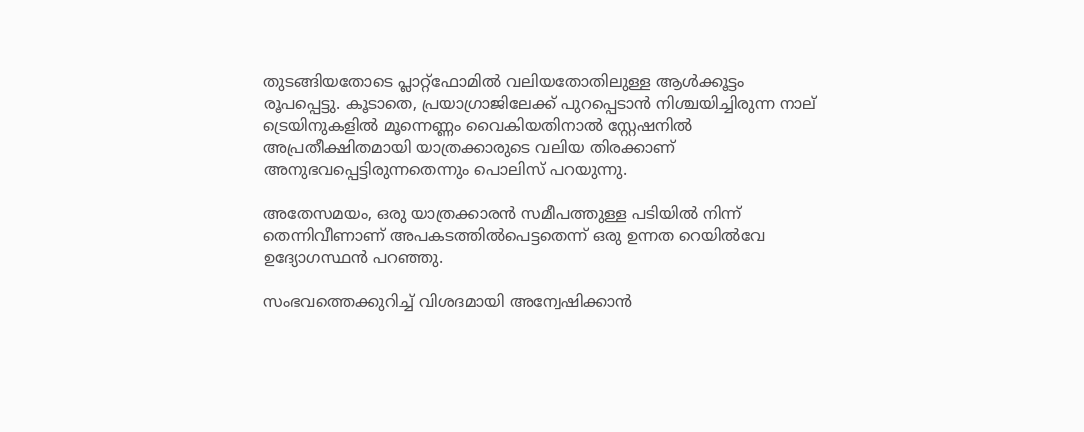തുടങ്ങിയതോടെ പ്ലാറ്റ്‌ഫോമില്‍ വലിയതോതിലുള്ള ആള്‍ക്കൂട്ടം രൂപപ്പെട്ടു. കൂടാതെ, പ്രയാഗ്രാജിലേക്ക് പുറപ്പെടാന്‍ നിശ്ചയിച്ചിരുന്ന നാല് ട്രെയിനുകളില്‍ മൂന്നെണ്ണം വൈകിയതിനാല്‍ സ്റ്റേഷനില്‍ അപ്രതീക്ഷിതമായി യാത്രക്കാരുടെ വലിയ തിരക്കാണ് അനുഭവപ്പെട്ടിരുന്നതെന്നും പൊലിസ് പറയുന്നു.

അതേസമയം, ഒരു യാത്രക്കാരന്‍ സമീപത്തുള്ള പടിയില്‍ നിന്ന് തെന്നിവീണാണ് അപകടത്തില്‍പെട്ടതെന്ന് ഒരു ഉന്നത റെയില്‍വേ ഉദ്യോഗസ്ഥന്‍ പറഞ്ഞു.

സംഭവത്തെക്കുറിച്ച് വിശദമായി അന്വേഷിക്കാന്‍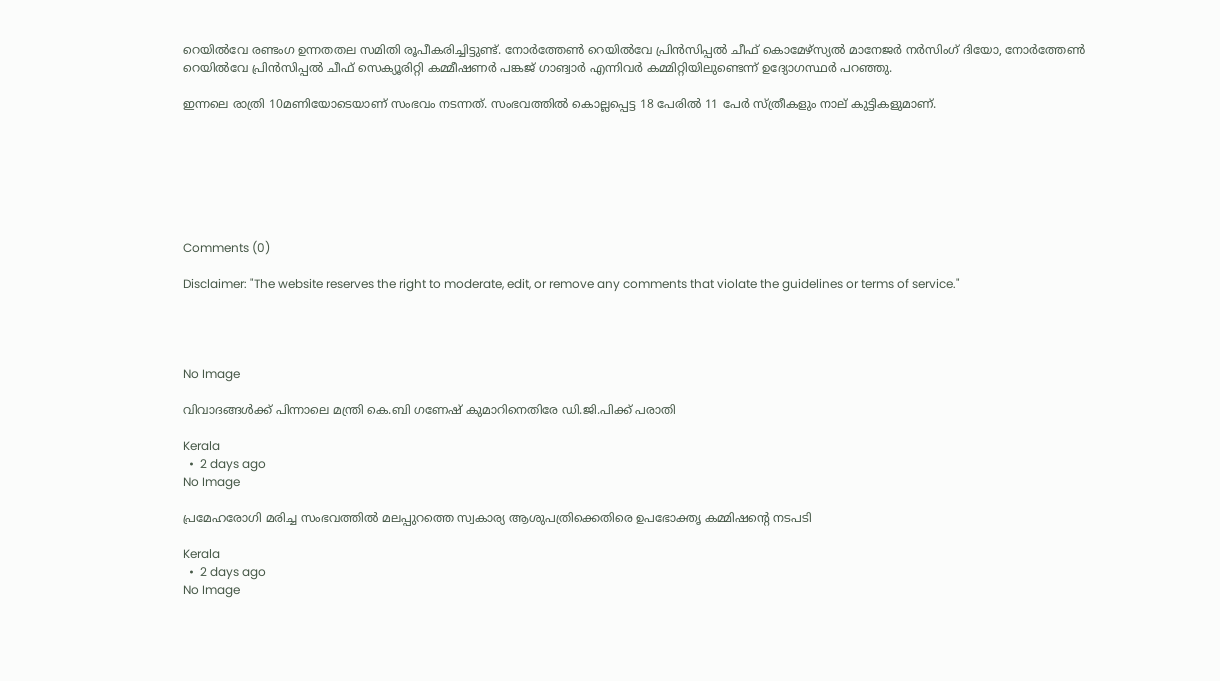റെയില്‍വേ രണ്ടംഗ ഉന്നതതല സമിതി രൂപീകരിച്ചിട്ടുണ്ട്. നോര്‍ത്തേണ്‍ റെയില്‍വേ പ്രിന്‍സിപ്പല്‍ ചീഫ് കൊമേഴ്സ്യല്‍ മാനേജര്‍ നര്‍സിംഗ് ദിയോ, നോര്‍ത്തേണ്‍ റെയില്‍വേ പ്രിന്‍സിപ്പല്‍ ചീഫ് സെക്യൂരിറ്റി കമ്മീഷണര്‍ പങ്കജ് ഗാങ്വാര്‍ എന്നിവര്‍ കമ്മിറ്റിയിലുണ്ടെന്ന് ഉദ്യോഗസ്ഥര്‍ പറഞ്ഞു.

ഇന്നലെ രാത്രി 10മണിയോടെയാണ് സംഭവം നടന്നത്. സംഭവത്തില്‍ കൊല്ലപ്പെട്ട 18 പേരില്‍ 11 പേര്‍ സ്ത്രീകളും നാല് കുട്ടികളുമാണ്.







Comments (0)

Disclaimer: "The website reserves the right to moderate, edit, or remove any comments that violate the guidelines or terms of service."




No Image

വിവാദങ്ങള്‍ക്ക് പിന്നാലെ മന്ത്രി കെ.ബി ഗണേഷ് കുമാറിനെതിരേ ഡി.ജി.പിക്ക് പരാതി

Kerala
  •  2 days ago
No Image

പ്രമേഹരോഗി മരിച്ച സംഭവത്തിൽ മലപ്പുറത്തെ സ്വകാര്യ ആശുപത്രിക്കെതിരെ ഉപഭോക്തൃ കമ്മിഷന്റെ നടപടി

Kerala
  •  2 days ago
No Image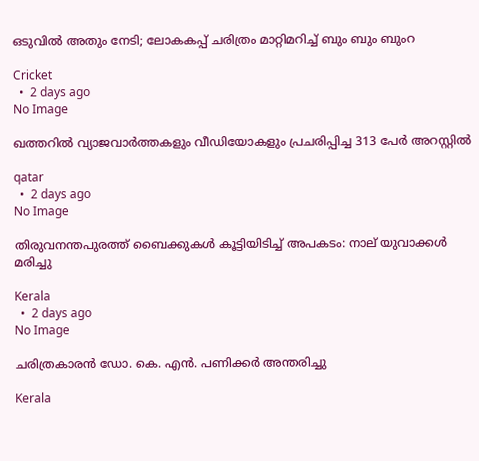ഒടുവിൽ അതും നേടി; ലോകകപ്പ് ചരിത്രം മാറ്റിമറിച്ച് ബും ബും ബുംറ

Cricket
  •  2 days ago
No Image

ഖത്തറിൽ വ്യാജവാർത്തകളും വീഡിയോകളും പ്രചരിപ്പിച്ച 313 പേർ അറസ്റ്റിൽ

qatar
  •  2 days ago
No Image

തിരുവനന്തപുരത്ത് ബൈക്കുകൾ കൂട്ടിയിടിച്ച് അപകടം: നാല് യുവാക്കൾ മരിച്ചു

Kerala
  •  2 days ago
No Image

ചരിത്രകാരന്‍ ഡോ. കെ. എന്‍. പണിക്കര്‍ അന്തരിച്ചു

Kerala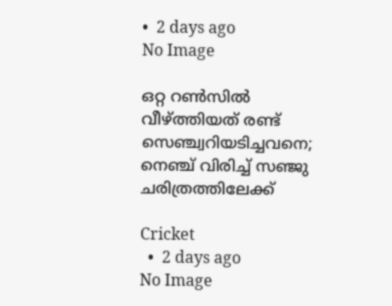•  2 days ago
No Image

ഒറ്റ റൺസിൽ വീഴ്ത്തിയത് രണ്ട് സെഞ്ച്വറിയടിച്ചവനെ; നെഞ്ച് വിരിച്ച് സഞ്ജു ചരിത്രത്തിലേക്ക്

Cricket
  •  2 days ago
No Image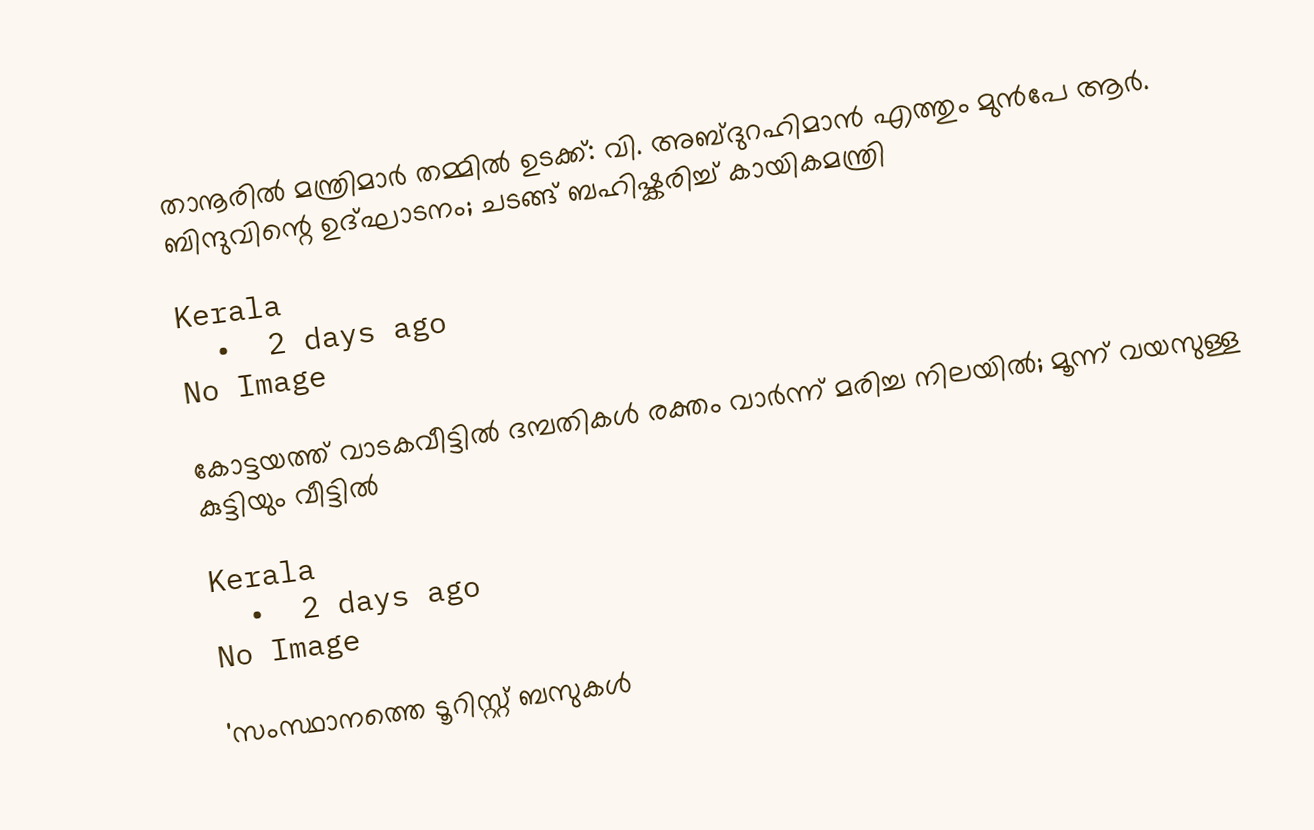താനൂരിൽ മന്ത്രിമാർ തമ്മിൽ ഉടക്ക്: വി. അബ്ദുറഹിമാൻ എത്തും മുൻപേ ആർ. ബിന്ദുവിന്റെ ഉദ്ഘാടനം; ചടങ്ങ് ബഹിഷ്കരിച്ച് കായികമന്ത്രി

Kerala
  •  2 days ago
No Image

കോട്ടയത്ത് വാടകവീട്ടില്‍ ദമ്പതികള്‍ രക്തം വാര്‍ന്ന് മരിച്ച നിലയില്‍; മൂന്ന് വയസുള്ള കുട്ടിയും വീട്ടില്‍

Kerala
  •  2 days ago
No Image

'സംസ്ഥാനത്തെ ടൂറിസ്റ്റ് ബസുകള്‍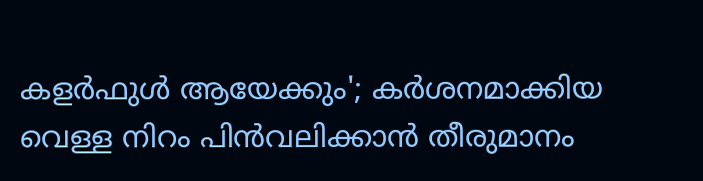കളര്‍ഫുള്‍ ആയേക്കും'; കര്‍ശനമാക്കിയ വെള്ള നിറം പിന്‍വലിക്കാന്‍ തീരുമാനം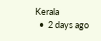Kerala
  •  2 days ago